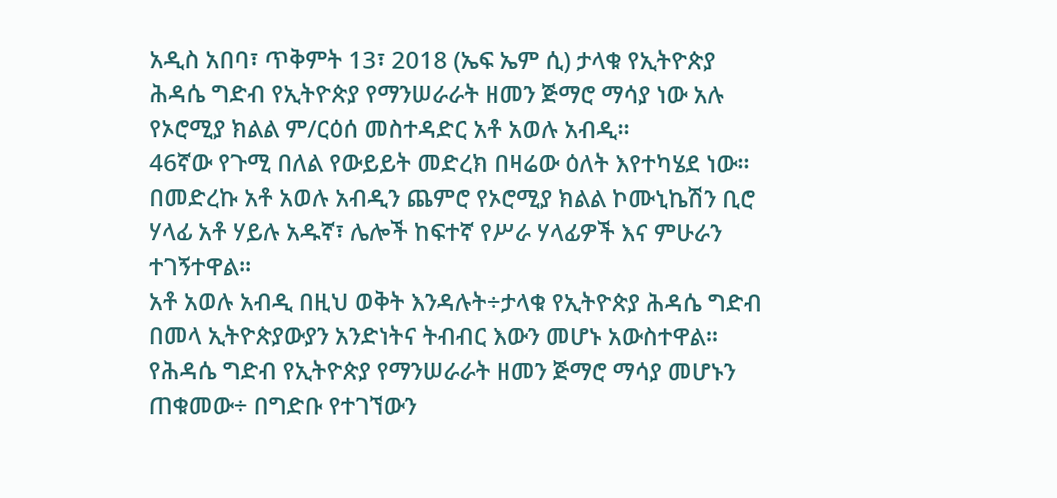አዲስ አበባ፣ ጥቅምት 13፣ 2018 (ኤፍ ኤም ሲ) ታላቁ የኢትዮጵያ ሕዳሴ ግድብ የኢትዮጵያ የማንሠራራት ዘመን ጅማሮ ማሳያ ነው አሉ የኦሮሚያ ክልል ም/ርዕሰ መስተዳድር አቶ አወሉ አብዲ፡፡
46ኛው የጉሚ በለል የውይይት መድረክ በዛሬው ዕለት እየተካሄደ ነው፡፡
በመድረኩ አቶ አወሉ አብዲን ጨምሮ የኦሮሚያ ክልል ኮሙኒኬሽን ቢሮ ሃላፊ አቶ ሃይሉ አዱኛ፣ ሌሎች ከፍተኛ የሥራ ሃላፊዎች እና ምሁራን ተገኝተዋል፡፡
አቶ አወሉ አብዲ በዚህ ወቅት እንዳሉት÷ታላቁ የኢትዮጵያ ሕዳሴ ግድብ በመላ ኢትዮጵያውያን አንድነትና ትብብር እውን መሆኑ አውስተዋል፡፡
የሕዳሴ ግድብ የኢትዮጵያ የማንሠራራት ዘመን ጅማሮ ማሳያ መሆኑን ጠቁመው÷ በግድቡ የተገኘውን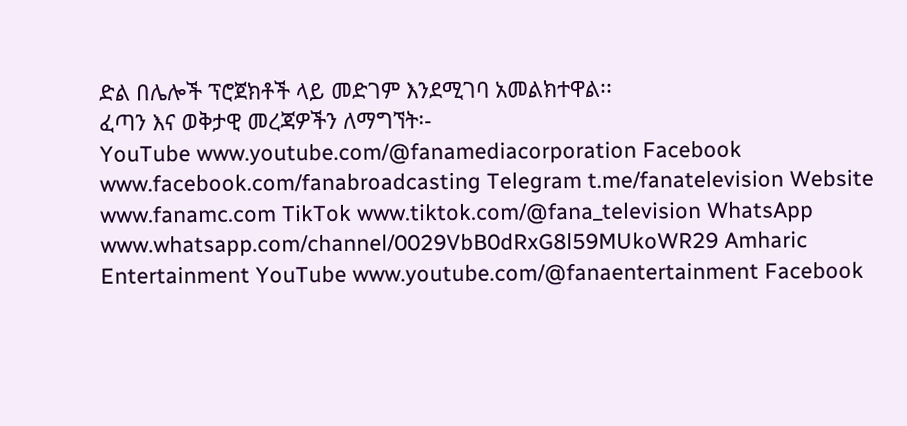ድል በሌሎች ፕሮጀክቶች ላይ መድገም እንደሚገባ አመልክተዋል፡፡
ፈጣን እና ወቅታዊ መረጃዎችን ለማግኘት፡-
YouTube www.youtube.com/@fanamediacorporation Facebook www.facebook.com/fanabroadcasting Telegram t.me/fanatelevision Website www.fanamc.com TikTok www.tiktok.com/@fana_television WhatsApp www.whatsapp.com/channel/0029VbB0dRxG8l59MUkoWR29 Amharic Entertainment YouTube www.youtube.com/@fanaentertainment Facebook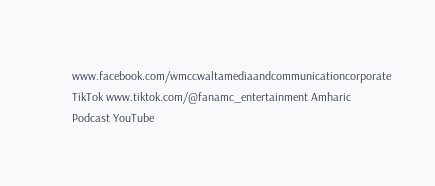www.facebook.com/wmccwaltamediaandcommunicationcorporate TikTok www.tiktok.com/@fanamc_entertainment Amharic Podcast YouTube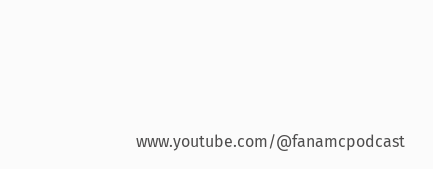www.youtube.com/@fanamcpodcast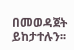በመወዳጀት ይከታተሉን፡፡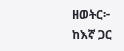ዘወትር፦ ከእኛ ጋር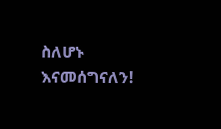ስለሆኑ እናመሰግናለን!